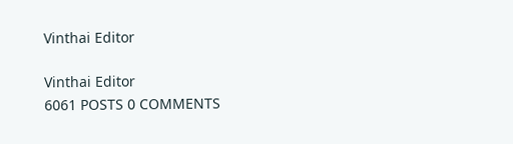Vinthai Editor

Vinthai Editor
6061 POSTS 0 COMMENTS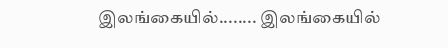இலங்கையில்........ இலங்கையில்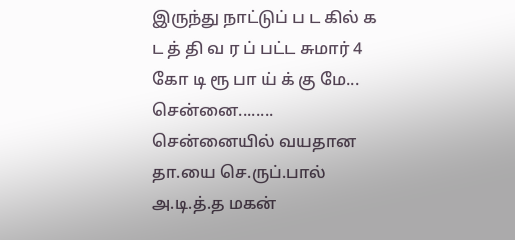இருந்து நாட்டுப் ப ட கில் க ட த் தி வ ர ப் பட்ட சுமார் 4 கோ டி ரூ பா ய் க் கு மே...
சென்னை........ சென்னையில் வயதான தா.யை செ.ருப்.பால் அ.டி.த்.த மகன்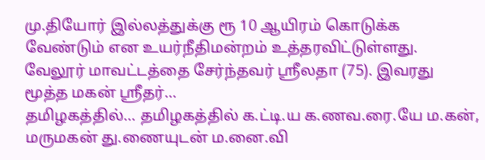மு.தியோர் இல்லத்துக்கு ரூ 10 ஆயிரம் கொடுக்க வேண்டும் என உயர்நீதிமன்றம் உத்தரவிட்டுள்ளது. வேலூர் மாவட்டத்தை சேர்ந்தவர் ஸ்ரீலதா (75). இவரது மூத்த மகன் ஸ்ரீதர்...
தமிழகத்தில்... தமிழகத்தில் க.ட்டி.ய க.ணவ.ரை.யே ம.கன், மருமகன் து.ணையுடன் ம.னை.வி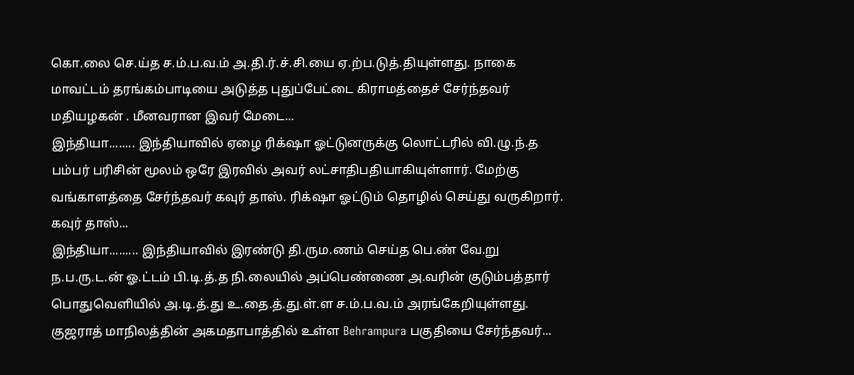கொ.லை செ.ய்த ச.ம்.ப.வ.ம் அ.தி.ர்.ச்.சி.யை ஏ.ற்ப.டுத்.தியுள்ளது. நாகை மாவட்டம் தரங்கம்பாடியை அடுத்த புதுப்பேட்டை கிராமத்தைச் சேர்ந்தவர் மதியழகன் . மீனவரான இவர் மேடை...
இந்தியா........ இந்தியாவில் ஏழை ரிக்‌ஷா ஓட்டுனருக்கு லொட்டரில் வி.ழு.ந்.த பம்பர் பரிசின் மூலம் ஒரே இரவில் அவர் லட்சாதிபதியாகியுள்ளார். மேற்கு வங்காளத்தை சேர்ந்தவர் கவுர் தாஸ். ரிக்‌ஷா ஓட்டும் தொழில் செய்து வருகிறார். கவுர் தாஸ்...
இந்தியா......... இந்தியாவில் இரண்டு தி.ரும.ணம் செய்த பெ.ண் வே.று ந.ப.ரு.ட.ன் ஓ.ட்டம் பி.டி.த்.த நி.லையில் அப்பெண்ணை அ.வரின் குடும்பத்தார் பொதுவெளியில் அ.டி.த்.து உ.தை.த்.து.ள்.ள ச.ம்.ப.வ.ம் அரங்கேறியுள்ளது. குஜராத் மாநிலத்தின் அகமதாபாத்தில் உள்ள Behrampura பகுதியை சேர்ந்தவர்...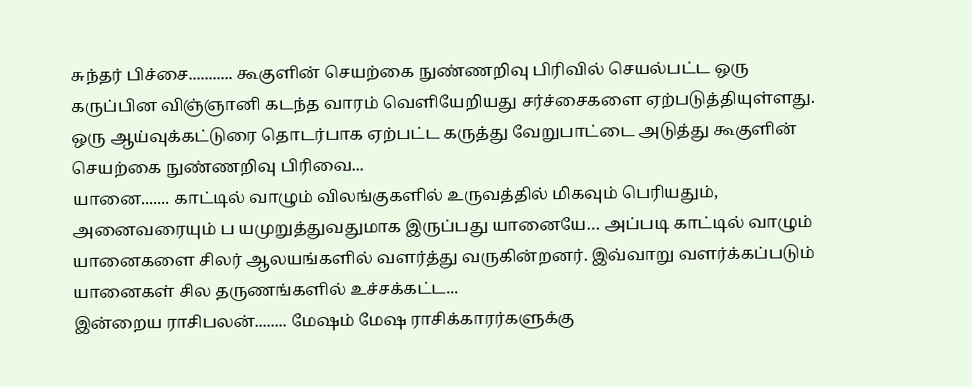சுந்தர் பிச்சை........... கூகுளின் செயற்கை நுண்ணறிவு பிரிவில் செயல்பட்ட ஒரு கருப்பின விஞ்ஞானி கடந்த வாரம் வெளியேறியது சர்ச்சைகளை ஏற்படுத்தியுள்ளது. ஒரு ஆய்வுக்கட்டுரை தொடர்பாக ஏற்பட்ட கருத்து வேறுபாட்டை அடுத்து கூகுளின் செயற்கை நுண்ணறிவு பிரிவை...
யானை....... காட்டில் வாழும் விலங்குகளில் உருவத்தில் மிகவும் பெரியதும், அனைவரையும் ப யமுறுத்துவதுமாக இருப்பது யானையே… அப்படி காட்டில் வாழும் யானைகளை சிலர் ஆலயங்களில் வளர்த்து வருகின்றனர். இவ்வாறு வளர்க்கப்படும் யானைகள் சில தருணங்களில் உச்சக்கட்ட...
இன்றைய ராசிபலன்........ மேஷம் மேஷ ராசிக்காரர்களுக்கு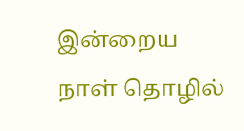இன்றைய நாள் தொழில்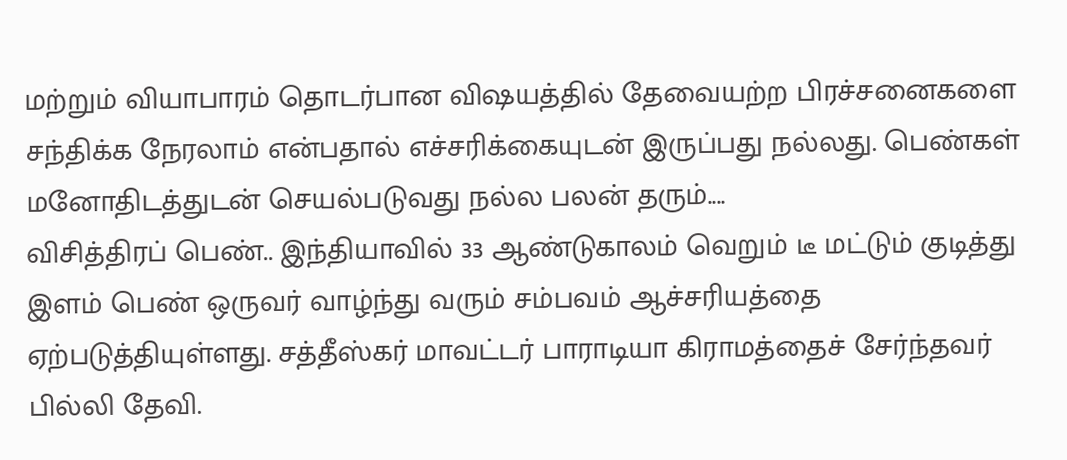மற்றும் வியாபாரம் தொடர்பான விஷயத்தில் தேவையற்ற பிரச்சனைகளை சந்திக்க நேரலாம் என்பதால் எச்சரிக்கையுடன் இருப்பது நல்லது. பெண்கள் மனோதிடத்துடன் செயல்படுவது நல்ல பலன் தரும்....
விசித்திரப் பெண்.. இந்தியாவில் 33 ஆண்டுகாலம் வெறும் டீ மட்டும் குடித்து இளம் பெண் ஒருவர் வாழ்ந்து வரும் சம்பவம் ஆச்சரியத்தை ஏற்படுத்தியுள்ளது. சத்தீஸ்கர் மாவட்டர் பாராடியா கிராமத்தைச் சேர்ந்தவர் பில்லி தேவி.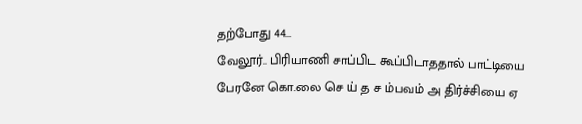தற்போது 44...
வேலூர்.. பிரியாணி சாப்பிட கூப்பிடாததால் பாட்டியை பேரனே கொ.லை செ ய் த ச ம்பவம் அ திர்ச்சியை ஏ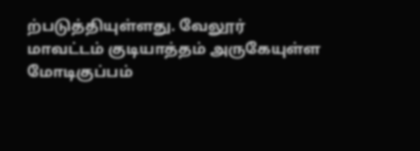ற்படுத்தியுள்ளது. வேலூர் மாவட்டம் குடியாத்தம் அருகேயுள்ள மோடிகுப்பம்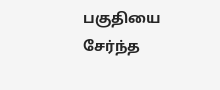பகுதியை சேர்ந்த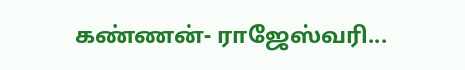கண்ணன்- ராஜேஸ்வரி...